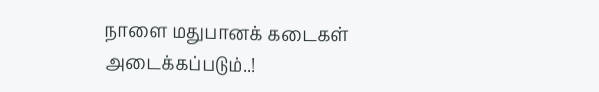நாளை மதுபானக் கடைகள் அடைக்கப்படும்..!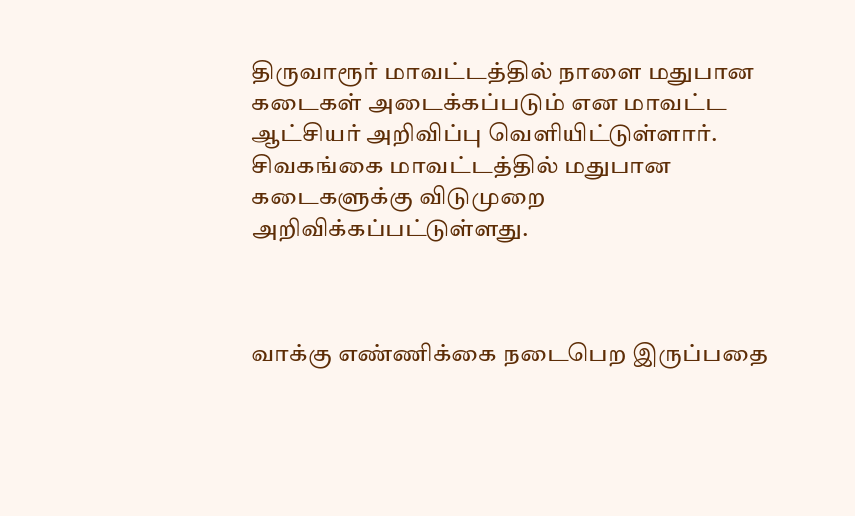திருவாரூர் மாவட்டத்தில் நாளை மதுபான கடைகள் அடைக்கப்படும் என மாவட்ட ஆட்சியர் அறிவிப்பு வெளியிட்டுள்ளார். சிவகங்கை மாவட்டத்தில் மதுபான கடைகளுக்கு விடுமுறை அறிவிக்கப்பட்டுள்ளது.



வாக்கு எண்ணிக்கை நடைபெற இருப்பதை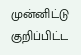முன்னிட்டு குறிப்பிட்ட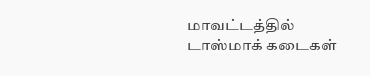மாவட்டத்தில் டாஸ்மாக் கடைகள்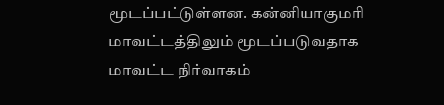மூடப்பட்டுள்ளன. கன்னியாகுமரி மாவட்டத்திலும் மூடப்படுவதாக மாவட்ட நிர்வாகம்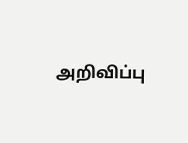அறிவிப்பு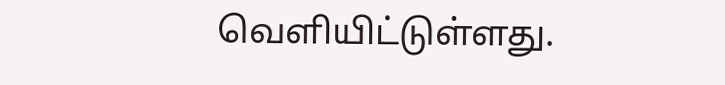வெளியிட்டுள்ளது.